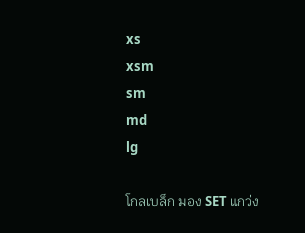xs
xsm
sm
md
lg

โกลเบล็ก มอง SET แกว่ง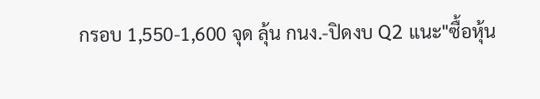กรอบ 1,550-1,600 จุด ลุ้น กนง.-ปิดงบ Q2 แนะ"ซื้อหุ้น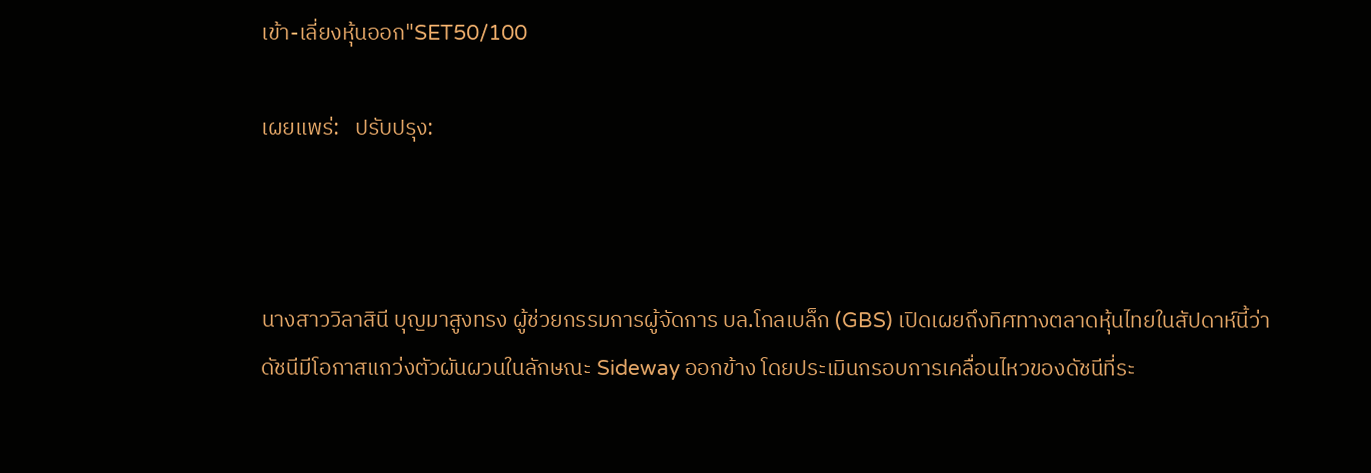เข้า-เลี่ยงหุ้นออก"SET50/100

เผยแพร่:   ปรับปรุง:



นางสาววิลาสินี บุญมาสูงทรง ผู้ช่วยกรรมการผู้จัดการ บล.โกลเบล็ก (GBS) เปิดเผยถึงทิศทางตลาดหุ้นไทยในสัปดาห์นี้ว่า ดัชนีมีโอกาสแกว่งตัวผันผวนในลักษณะ Sideway ออกข้าง โดยประเมินกรอบการเคลื่อนไหวของดัชนีที่ระ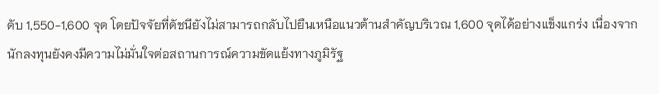ดับ 1,550-1,600 จุด โดยปัจจัยที่ดัชนียังไม่สามารถกลับไปยืนเหนือแนวต้านสำคัญบริเวณ 1,600 จุดได้อย่างแข็งแกร่ง เนื่องจากนักลงทุนยังคงมีความไม่มั่นใจต่อสถานการณ์ความขัดแย้งทางภูมิรัฐ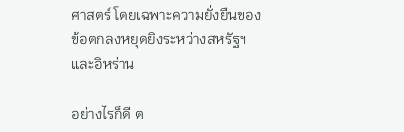ศาสตร์ โดยเฉพาะความยั่งยืนของข้อตกลงหยุดยิงระหว่างสหรัฐฯ และอิหร่าน

อย่างไรก็ดี ต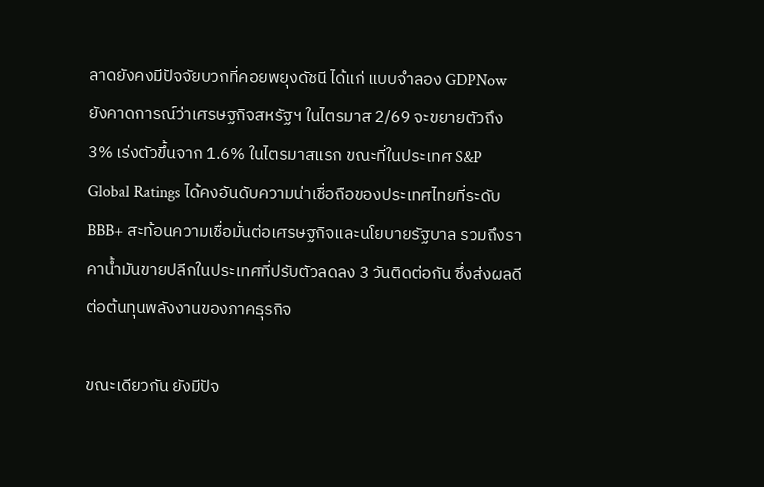ลาดยังคงมีปัจจัยบวกที่คอยพยุงดัชนี ได้แก่ แบบจำลอง GDPNow ยังคาดการณ์ว่าเศรษฐกิจสหรัฐฯ ในไตรมาส 2/69 จะขยายตัวถึง 3% เร่งตัวขึ้นจาก 1.6% ในไตรมาสแรก ขณะที่ในประเทศ S&P Global Ratings ได้คงอันดับความน่าเชื่อถือของประเทศไทยที่ระดับ BBB+ สะท้อนความเชื่อมั่นต่อเศรษฐกิจและนโยบายรัฐบาล รวมถึงราคาน้ำมันขายปลีกในประเทศที่ปรับตัวลดลง 3 วันติดต่อกัน ซึ่งส่งผลดีต่อต้นทุนพลังงานของภาคธุรกิจ

ขณะเดียวกัน ยังมีปัจ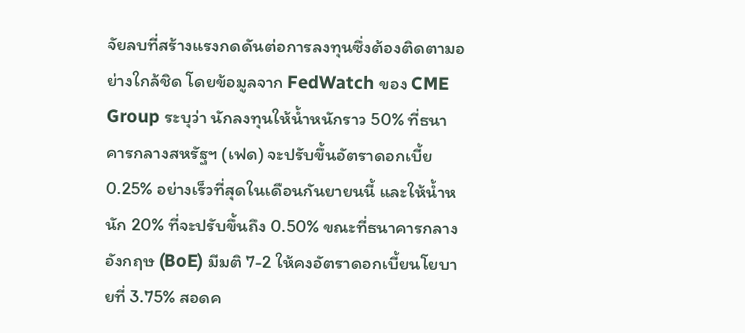จัยลบที่สร้างแรงกดดันต่อการลงทุนซึ่งต้องติดตามอย่างใกล้ชิด โดยข้อมูลจาก FedWatch ของ CME Group ระบุว่า นักลงทุนให้น้ำหนักราว 50% ที่ธนาคารกลางสหรัฐฯ (เฟด) จะปรับขึ้นอัตราดอกเบี้ย 0.25% อย่างเร็วที่สุดในเดือนกันยายนนี้ และให้น้ำหนัก 20% ที่จะปรับขึ้นถึง 0.50% ขณะที่ธนาคารกลางอังกฤษ (BoE) มีมติ 7-2 ให้คงอัตราดอกเบี้ยนโยบายที่ 3.75% สอดค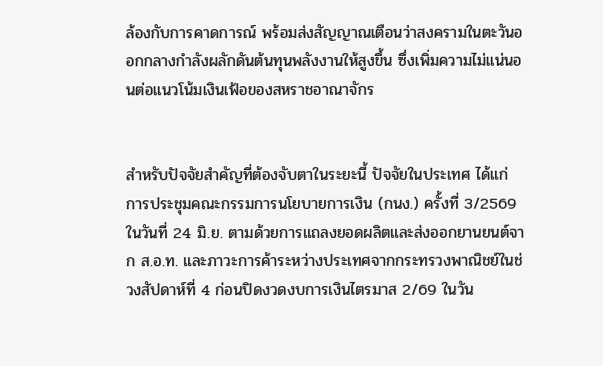ล้องกับการคาดการณ์ พร้อมส่งสัญญาณเตือนว่าสงครามในตะวันออกกลางกำลังผลักดันต้นทุนพลังงานให้สูงขึ้น ซึ่งเพิ่มความไม่แน่นอนต่อแนวโน้มเงินเฟ้อของสหราชอาณาจักร


สำหรับปัจจัยสำคัญที่ต้องจับตาในระยะนี้ ปัจจัยในประเทศ ได้แก่ การประชุมคณะกรรมการนโยบายการเงิน (กนง.) ครั้งที่ 3/2569 ในวันที่ 24 มิ.ย. ตามด้วยการแถลงยอดผลิตและส่งออกยานยนต์จาก ส.อ.ท. และภาวะการค้าระหว่างประเทศจากกระทรวงพาณิชย์ในช่วงสัปดาห์ที่ 4 ก่อนปิดงวดงบการเงินไตรมาส 2/69 ในวัน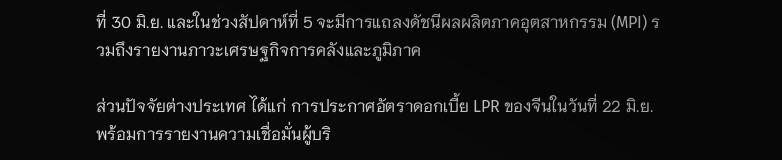ที่ 30 มิ.ย. และในช่วงสัปดาห์ที่ 5 จะมีการแถลงดัชนีผลผลิตภาคอุตสาหกรรม (MPI) รวมถึงรายงานภาวะเศรษฐกิจการคลังและภูมิภาค

ส่วนปัจจัยต่างประเทศ ได้แก่ การประกาศอัตราดอกเบี้ย LPR ของจีนในวันที่ 22 มิ.ย. พร้อมการรายงานความเชื่อมั่นผู้บริ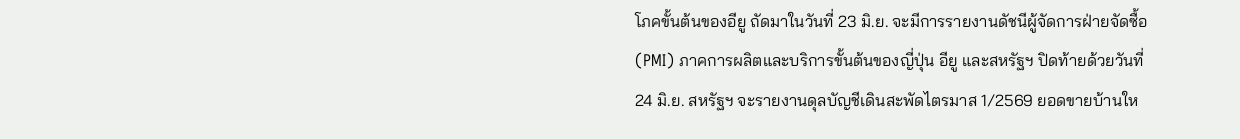โภคขั้นต้นของอียู ถัดมาในวันที่ 23 มิ.ย. จะมีการรายงานดัชนีผู้จัดการฝ่ายจัดซื้อ (PMI) ภาคการผลิตและบริการขั้นต้นของญี่ปุ่น อียู และสหรัฐฯ ปิดท้ายด้วยวันที่ 24 มิ.ย. สหรัฐฯ จะรายงานดุลบัญชีเดินสะพัดไตรมาส 1/2569 ยอดขายบ้านให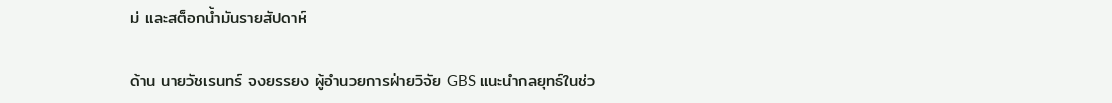ม่ และสต็อกน้ำมันรายสัปดาห์

ด้าน นายวัชเรนทร์ จงยรรยง ผู้อำนวยการฝ่ายวิจัย GBS แนะนำกลยุทธ์ในช่ว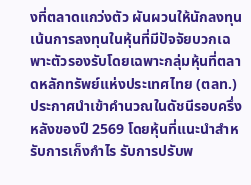งที่ตลาดแกว่งตัว ผันผวนให้นักลงทุนเน้นการลงทุนในหุ้นที่มีปัจจัยบวกเฉพาะตัวรองรับโดยเฉพาะกลุ่มหุ้นที่ตลาดหลักทรัพย์แห่งประเทศไทย (ตลท.)ประกาศนำเข้าคำนวณในดัชนีรอบครึ่งหลังของปี 2569 โดยหุ้นที่แนะนำสำหรับการเก็งกำไร รับการปรับพ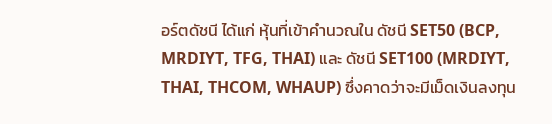อร์ตดัชนี ได้แก่ หุ้นที่เข้าคำนวณใน ดัชนี SET50 (BCP, MRDIYT, TFG, THAI) และ ดัชนี SET100 (MRDIYT, THAI, THCOM, WHAUP) ซึ่งคาดว่าจะมีเม็ดเงินลงทุน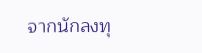จากนักลงทุ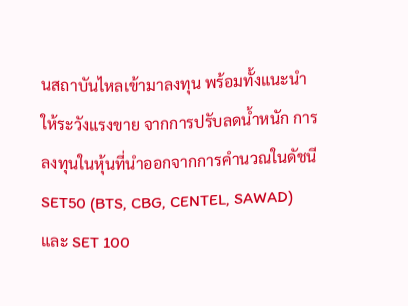นสถาบันไหลเข้ามาลงทุน พร้อมทั้งแนะนำให้ระวังแรงขาย จากการปรับลดน้ำหนัก การลงทุนในหุ้นที่นำออกจากการคำนวณในดัชนี SET50 (BTS, CBG, CENTEL, SAWAD) และ SET 100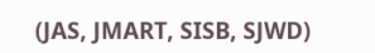(JAS, JMART, SISB, SJWD)